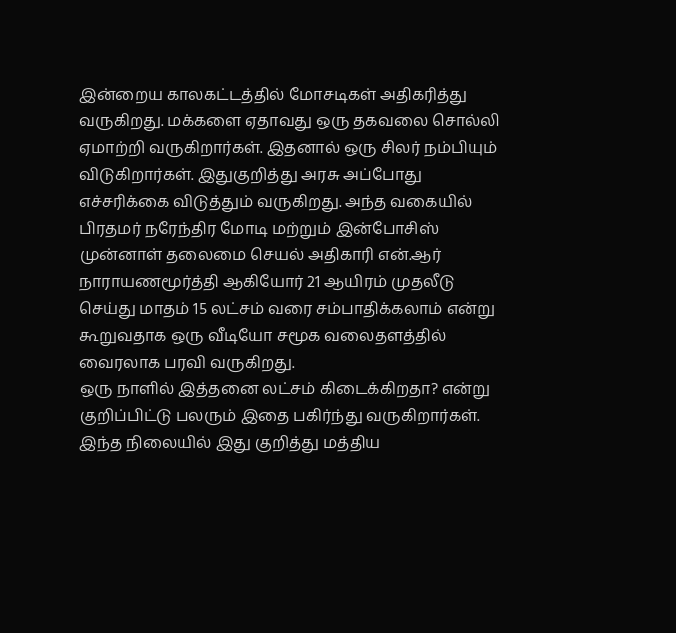இன்றைய காலகட்டத்தில் மோசடிகள் அதிகரித்து வருகிறது. மக்களை ஏதாவது ஒரு தகவலை சொல்லி ஏமாற்றி வருகிறார்கள். இதனால் ஒரு சிலர் நம்பியும் விடுகிறார்கள். இதுகுறித்து அரசு அப்போது எச்சரிக்கை விடுத்தும் வருகிறது. அந்த வகையில் பிரதமர் நரேந்திர மோடி மற்றும் இன்போசிஸ் முன்னாள் தலைமை செயல் அதிகாரி என்.ஆர் நாராயணமூர்த்தி ஆகியோர் 21 ஆயிரம் முதலீடு செய்து மாதம் 15 லட்சம் வரை சம்பாதிக்கலாம் என்று கூறுவதாக ஒரு வீடியோ சமூக வலைதளத்தில் வைரலாக பரவி வருகிறது.
ஒரு நாளில் இத்தனை லட்சம் கிடைக்கிறதா? என்று குறிப்பிட்டு பலரும் இதை பகிர்ந்து வருகிறார்கள். இந்த நிலையில் இது குறித்து மத்திய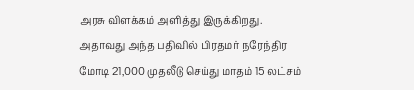அரசு விளக்கம் அளித்து இருக்கிறது. அதாவது அந்த பதிவில் பிரதமர் நரேந்திர மோடி 21,000 முதலீடு செய்து மாதம் 15 லட்சம்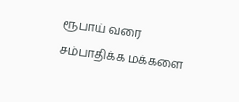ரூபாய் வரை சம்பாதிக்க மக்களை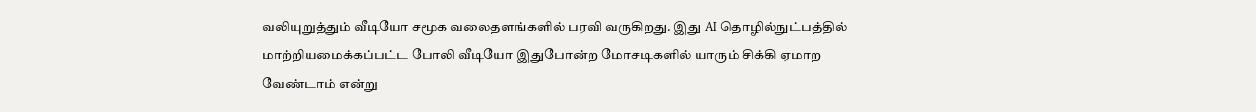வலியுறுத்தும் வீடியோ சமூக வலைதளங்களில் பரவி வருகிறது. இது AI தொழில்நுட்பத்தில் மாற்றியமைக்கப்பட்ட போலி வீடியோ இதுபோன்ற மோசடிகளில் யாரும் சிக்கி ஏமாற வேண்டாம் என்று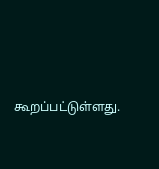கூறப்பட்டுள்ளது.